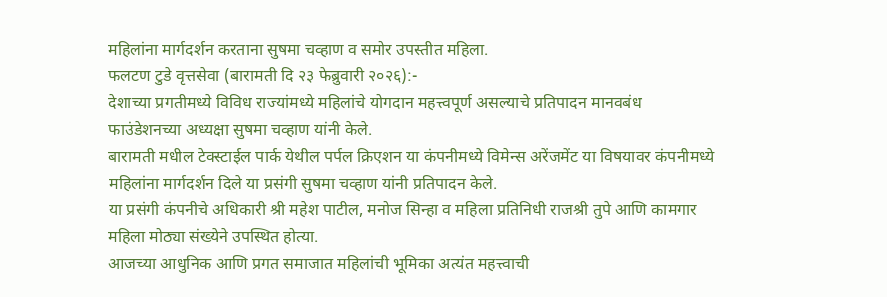महिलांना मार्गदर्शन करताना सुषमा चव्हाण व समोर उपस्तीत महिला.
फलटण टुडे वृत्तसेवा (बारामती दि २३ फेब्रुवारी २०२६):-
देशाच्या प्रगतीमध्ये विविध राज्यांमध्ये महिलांचे योगदान महत्त्वपूर्ण असल्याचे प्रतिपादन मानवबंध फाउंडेशनच्या अध्यक्षा सुषमा चव्हाण यांनी केले.
बारामती मधील टेक्स्टाईल पार्क येथील पर्पल क्रिएशन या कंपनीमध्ये विमेन्स अरेंजमेंट या विषयावर कंपनीमध्ये महिलांना मार्गदर्शन दिले या प्रसंगी सुषमा चव्हाण यांनी प्रतिपादन केले.
या प्रसंगी कंपनीचे अधिकारी श्री महेश पाटील, मनोज सिन्हा व महिला प्रतिनिधी राजश्री तुपे आणि कामगार महिला मोठ्या संख्येने उपस्थित होत्या.
आजच्या आधुनिक आणि प्रगत समाजात महिलांची भूमिका अत्यंत महत्त्वाची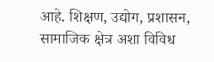आहे. शिक्षण, उद्योग, प्रशासन, सामाजिक क्षेत्र अशा विविध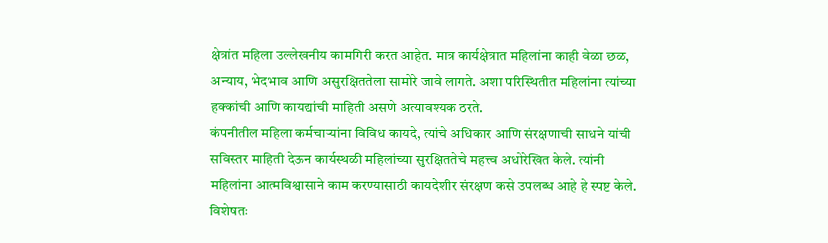क्षेत्रांत महिला उल्लेखनीय कामगिरी करत आहेत. मात्र कार्यक्षेत्रात महिलांना काही वेळा छळ, अन्याय, भेदभाव आणि असुरक्षिततेला सामोरे जावे लागते. अशा परिस्थितीत महिलांना त्यांच्या हक्कांची आणि कायद्यांची माहिती असणे अत्यावश्यक ठरते.
कंपनीतील महिला कर्मचाऱ्यांना विविध कायदे, त्यांचे अधिकार आणि संरक्षणाची साधने यांची सविस्तर माहिती देऊन कार्यस्थळी महिलांच्या सुरक्षिततेचे महत्त्व अधोरेखित केले. त्यांनी महिलांना आत्मविश्वासाने काम करण्यासाठी कायदेशीर संरक्षण कसे उपलब्ध आहे हे स्पष्ट केले. विशेषतः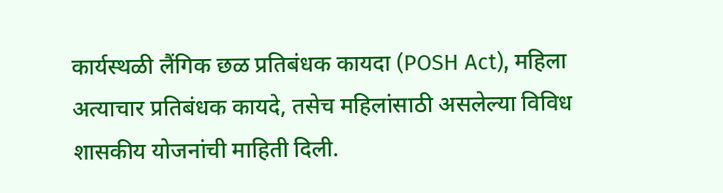कार्यस्थळी लैंगिक छळ प्रतिबंधक कायदा (POSH Act), महिला अत्याचार प्रतिबंधक कायदे, तसेच महिलांसाठी असलेल्या विविध शासकीय योजनांची माहिती दिली.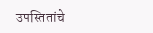उपस्तितांचे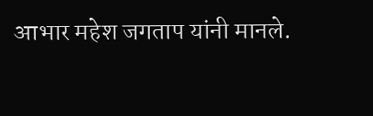आभार महेश जगताप यांनी मानले.